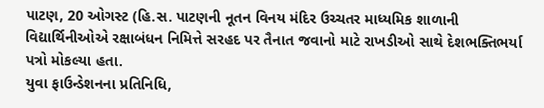પાટણ, 20 ઓગસ્ટ (હિ.સ. પાટણની નૂતન વિનય મંદિર ઉચ્ચતર માધ્યમિક શાળાની વિદ્યાર્થિનીઓએ રક્ષાબંધન નિમિત્તે સરહદ પર તૈનાત જવાનો માટે રાખડીઓ સાથે દેશભક્તિભર્યા પત્રો મોકલ્યા હતા.
યુવા ફાઉન્ડેશનના પ્રતિનિધિ,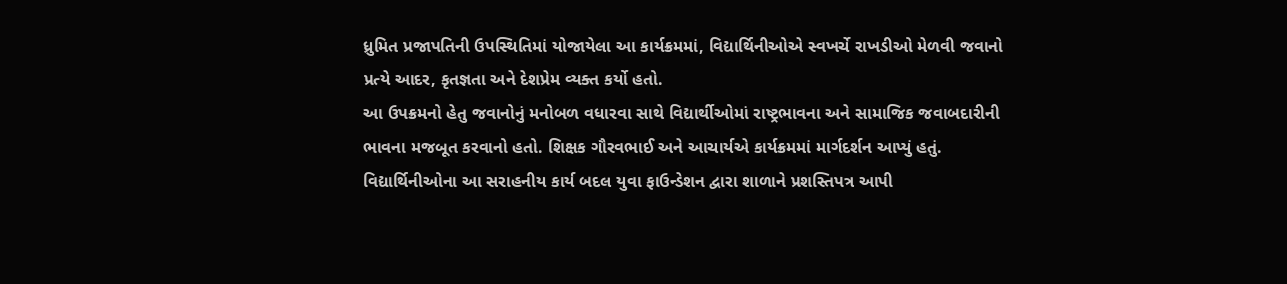ધ્રુમિત પ્રજાપતિની ઉપસ્થિતિમાં યોજાયેલા આ કાર્યક્રમમાં, વિદ્યાર્થિનીઓએ સ્વખર્ચે રાખડીઓ મેળવી જવાનો પ્રત્યે આદર, કૃતજ્ઞતા અને દેશપ્રેમ વ્યક્ત કર્યો હતો.
આ ઉપક્રમનો હેતુ જવાનોનું મનોબળ વધારવા સાથે વિદ્યાર્થીઓમાં રાષ્ટ્રભાવના અને સામાજિક જવાબદારીની ભાવના મજબૂત કરવાનો હતો. શિક્ષક ગૌરવભાઈ અને આચાર્યએ કાર્યક્રમમાં માર્ગદર્શન આપ્યું હતું.
વિદ્યાર્થિનીઓના આ સરાહનીય કાર્ય બદલ યુવા ફાઉન્ડેશન દ્વારા શાળાને પ્રશસ્તિપત્ર આપી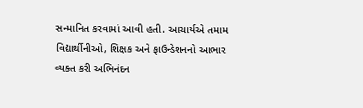સન્માનિત કરવામાં આવી હતી. આચાર્યએ તમામ વિદ્યાર્થીનીઓ, શિક્ષક અને ફાઉન્ડેશનનો આભાર વ્યક્ત કરી અભિનંદન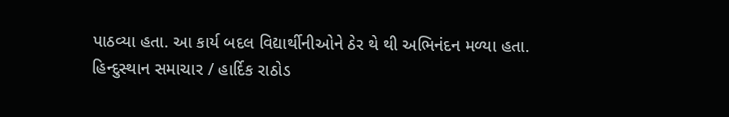પાઠવ્યા હતા. આ કાર્ય બદલ વિદ્યાર્થીનીઓને ઠેર થે થી અભિનંદન મળ્યા હતા.
હિન્દુસ્થાન સમાચાર / હાર્દિક રાઠોડ